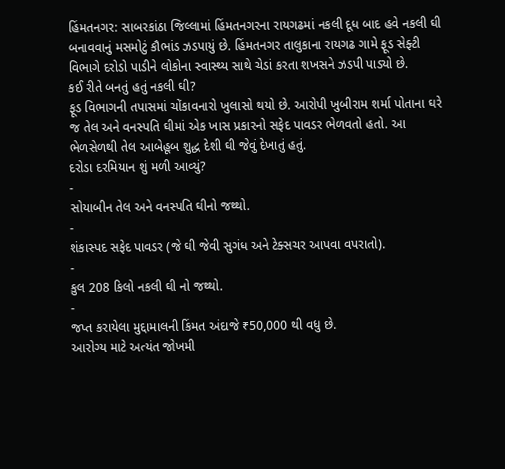હિંમતનગર: સાબરકાંઠા જિલ્લામાં હિંમતનગરના રાયગઢમાં નકલી દૂધ બાદ હવે નકલી ઘી બનાવવાનું મસમોટું કૌભાંડ ઝડપાયું છે. હિંમતનગર તાલુકાના રાયગઢ ગામે ફૂડ સેફ્ટી વિભાગે દરોડો પાડીને લોકોના સ્વાસ્થ્ય સાથે ચેડાં કરતા શખસને ઝડપી પાડ્યો છે.
કઈ રીતે બનતું હતું નકલી ઘી?
ફૂડ વિભાગની તપાસમાં ચોંકાવનારો ખુલાસો થયો છે. આરોપી ખુબીરામ શર્મા પોતાના ઘરે જ તેલ અને વનસ્પતિ ઘીમાં એક ખાસ પ્રકારનો સફેદ પાવડર ભેળવતો હતો. આ ભેળસેળથી તેલ આબેહૂબ શુદ્ધ દેશી ઘી જેવું દેખાતું હતું.
દરોડા દરમિયાન શું મળી આવ્યું?
-
સોયાબીન તેલ અને વનસ્પતિ ઘીનો જથ્થો.
-
શંકાસ્પદ સફેદ પાવડર (જે ઘી જેવી સુગંધ અને ટેક્સચર આપવા વપરાતો).
-
કુલ 208 કિલો નકલી ઘી નો જથ્થો.
-
જપ્ત કરાયેલા મુદ્દામાલની કિંમત અંદાજે ₹50,000 થી વધુ છે.
આરોગ્ય માટે અત્યંત જોખમી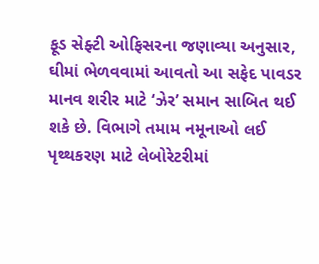ફૂડ સેફ્ટી ઓફિસરના જણાવ્યા અનુસાર, ઘીમાં ભેળવવામાં આવતો આ સફેદ પાવડર માનવ શરીર માટે ‘ઝેર’ સમાન સાબિત થઈ શકે છે. વિભાગે તમામ નમૂનાઓ લઈ પૃથ્થકરણ માટે લેબોરેટરીમાં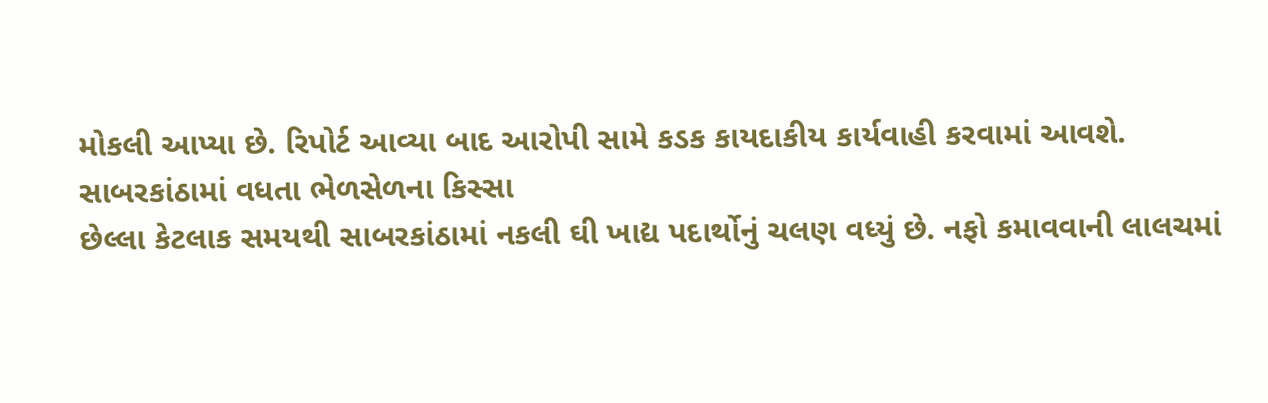મોકલી આપ્યા છે. રિપોર્ટ આવ્યા બાદ આરોપી સામે કડક કાયદાકીય કાર્યવાહી કરવામાં આવશે.
સાબરકાંઠામાં વધતા ભેળસેળના કિસ્સા
છેલ્લા કેટલાક સમયથી સાબરકાંઠામાં નકલી ઘી ખાદ્ય પદાર્થોનું ચલણ વધ્યું છે. નફો કમાવવાની લાલચમાં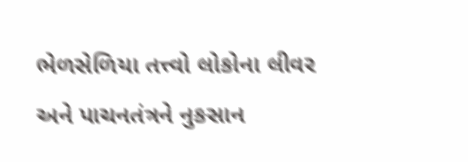ભેળસેળિયા તત્ત્વો લોકોના લીવર અને પાચનતંત્રને નુકસાન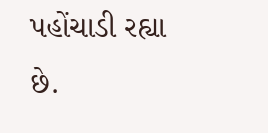પહોંચાડી રહ્યા છે.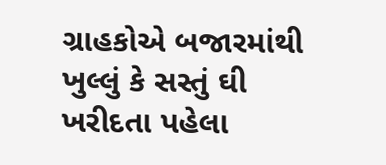ગ્રાહકોએ બજારમાંથી ખુલ્લું કે સસ્તું ઘી ખરીદતા પહેલા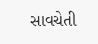સાવચેતી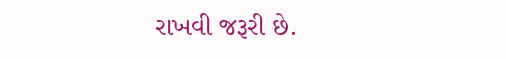રાખવી જરૂરી છે.